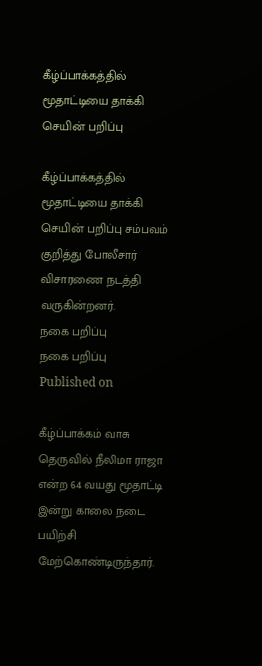கீழ்ப்பாக்கத்தில் மூதாட்டியை தாக்கி செயின் பறிப்பு

கீழ்ப்பாக்கத்தில் மூதாட்டியை தாக்கி செயின் பறிப்பு சம்பவம் குறித்து போலீசார் விசாரணை நடத்தி வருகின்றனர்.
நகை பறிப்பு
நகை பறிப்பு
Published on

கீழ்ப்பாக்கம் வாசு தெருவில் நீலிமா ராஜா  என்ற 64 வயது மூதாட்டி இன்று காலை நடை பயிற்சி மேற்கொண்டிருந்தார்.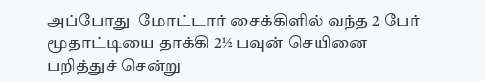அப்போது  மோட்டார் சைக்கிளில் வந்த 2 பேர் மூதாட்டியை தாக்கி 2½ பவுன் செயினை பறித்துச் சென்று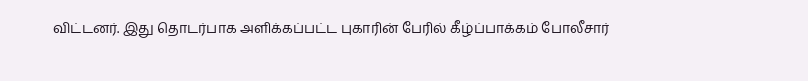விட்டனர். இது தொடர்பாக அளிக்கப்பட்ட புகாரின் பேரில் கீழ்ப்பாக்கம் போலீசார்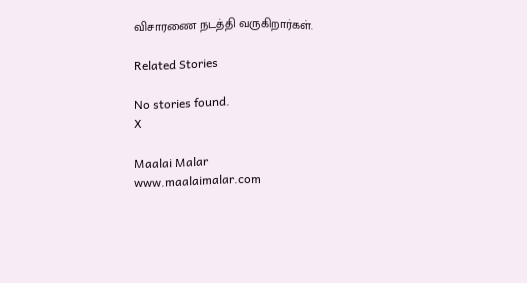விசாரணை நடத்தி வருகிறார்கள்.

Related Stories

No stories found.
X

Maalai Malar
www.maalaimalar.com